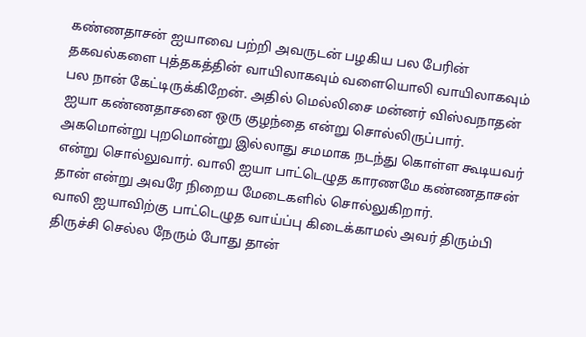கண்ணதாசன் ஐயாவை பற்றி அவருடன் பழகிய பல பேரின் தகவல்களை புத்தகத்தின் வாயிலாகவும் வளையொலி வாயிலாகவும் பல நான் கேட்டிருக்கிறேன். அதில் மெல்லிசை மன்னர் விஸ்வநாதன் ஐயா கண்ணதாசனை ஒரு குழந்தை என்று சொல்லிருப்பார்.
அகமொன்று புறமொன்று இல்லாது சமமாக நடந்து கொள்ள கூடியவர் என்று சொல்லுவார். வாலி ஐயா பாட்டெழுத காரணமே கண்ணதாசன் தான் என்று அவரே நிறைய மேடைகளில் சொல்லுகிறார்.
வாலி ஐயாவிற்கு பாட்டெழுத வாய்ப்பு கிடைக்காமல் அவர் திரும்பி திருச்சி செல்ல நேரும் போது தான்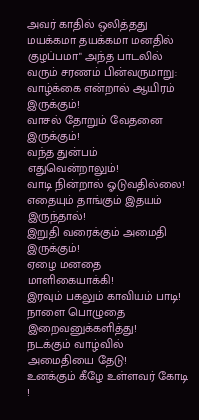அவர் காதில் ஒலித்தது மயக்கமா தயக்கமா மனதில் குழப்பமா" அந்த பாடலில் வரும் சரணம் பின்வருமாறு:
வாழ்க்கை என்றால் ஆயிரம் இருக்கும்!
வாசல் தோறும் வேதனை இருக்கும்!
வந்த துன்பம் எதுவென்றாலும்!
வாடி நின்றால் ஓடுவதில்லை!
எதையும் தாங்கும் இதயம் இருந்தால்!
இறுதி வரைக்கும் அமைதி இருக்கும்!
ஏழை மனதை மாளிகையாக்கி!
இரவும் பகலும் காவியம் பாடி!
நாளை பொழுதை இறைவனுக்களித்து!
நடக்கும் வாழ்வில் அமைதியை தேடு!
உனக்கும் கீழே உள்ளவர் கோடி !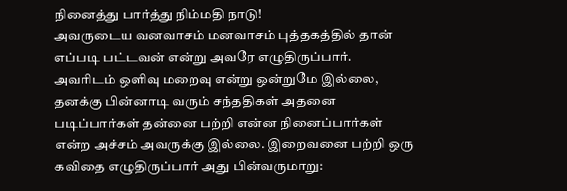நினைத்து பார்த்து நிம்மதி நாடு!
அவருடைய வனவாசம் மனவாசம் புத்தகத்தில் தான் எப்படி பட்டவன் என்று அவரே எழுதிருப்பார்.
அவரிடம் ஒளிவு மறைவு என்று ஒன்றுமே இல்லை, தனக்கு பின்னாடி வரும் சந்ததிகள் அதனை படிப்பார்கள் தன்னை பற்றி என்ன நினைப்பார்கள் என்ற அச்சம் அவருக்கு இல்லை. இறைவனை பற்றி ஒரு கவிதை எழுதிருப்பார் அது பின்வருமாறு: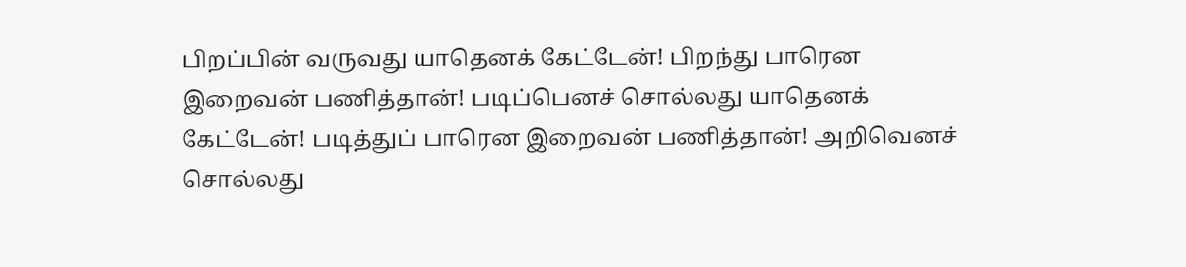பிறப்பின் வருவது யாதெனக் கேட்டேன்! பிறந்து பாரென இறைவன் பணித்தான்! படிப்பெனச் சொல்லது யாதெனக் கேட்டேன்! படித்துப் பாரென இறைவன் பணித்தான்! அறிவெனச் சொல்லது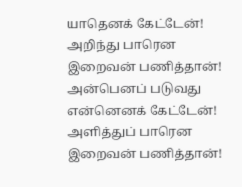யாதெனக் கேட்டேன்! அறிந்து பாரென இறைவன் பணித்தான்! அன்பெனப் படுவது என்னெனக் கேட்டேன்! அளித்துப் பாரென இறைவன் பணித்தான்!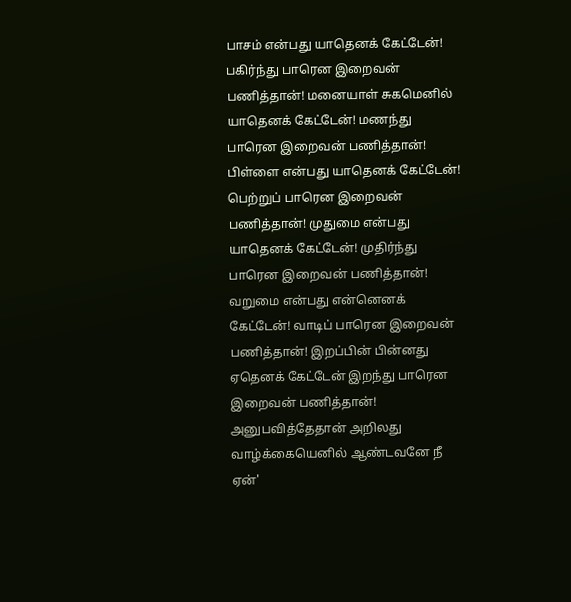பாசம் என்பது யாதெனக் கேட்டேன்! பகிர்ந்து பாரென இறைவன் பணித்தான்! மனையாள் சுகமெனில் யாதெனக் கேட்டேன்! மணந்து பாரென இறைவன் பணித்தான்! பிள்ளை என்பது யாதெனக் கேட்டேன்! பெற்றுப் பாரென இறைவன் பணித்தான்! முதுமை என்பது யாதெனக் கேட்டேன்! முதிர்ந்து பாரென இறைவன் பணித்தான்! வறுமை என்பது என்னெனக் கேட்டேன்! வாடிப் பாரென இறைவன் பணித்தான்! இறப்பின் பின்னது ஏதெனக் கேட்டேன் இறந்து பாரென இறைவன் பணித்தான்! அனுபவித்தேதான் அறிலது வாழ்க்கையெனில் ஆண்டவனே நீ ஏன்'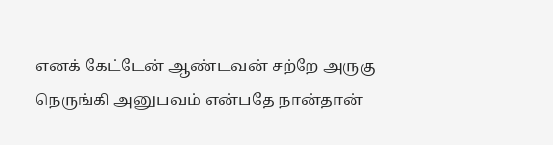எனக் கேட்டேன் ஆண்டவன் சற்றே அருகு நெருங்கி அனுபவம் என்பதே நான்தான்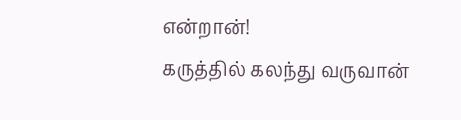என்றான்!
கருத்தில் கலந்து வருவான்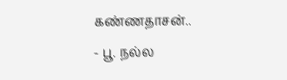கண்ணதாசன்..
- பூ. நல்ல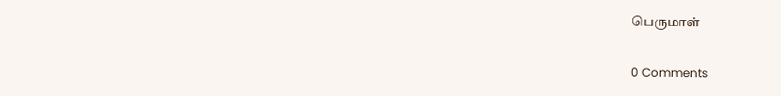பெருமாள்

0 Comments